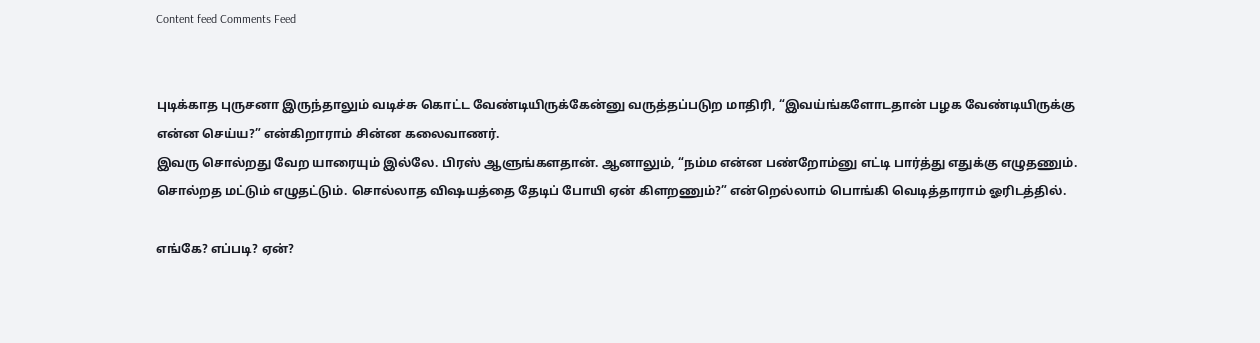Content feed Comments Feed


புடிக்காத புருசனா இருந்தாலும் வடிச்சு கொட்ட வேண்டியிருக்கேன்னு வருத்தப்படுற மாதிரி, “இவய்ங்களோடதான் பழக வேண்டியிருக்கு என்ன செய்ய?” என்கிறாராம் சின்ன கலைவாணர்.
இவரு சொல்றது வேற யாரையும் இல்லே. பிரஸ் ஆளுங்களதான். ஆனாலும், “நம்ம என்ன பண்றோம்னு எட்டி பார்த்து எதுக்கு எழுதணும். சொல்றத மட்டும் எழுதட்டும். சொல்லாத விஷயத்தை தேடிப் போயி ஏன் கிளறணும்?” என்றெல்லாம் பொங்கி வெடித்தாராம் ஓரிடத்தில்.

எங்கே? எப்படி? ஏன்?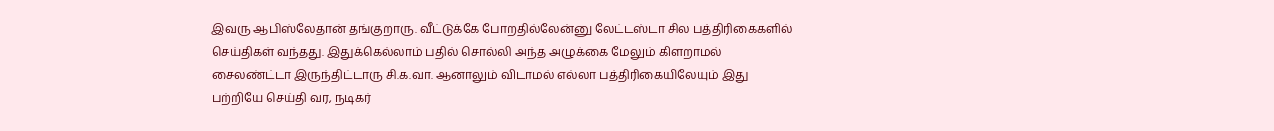இவரு ஆபிஸ்லேதான் தங்குறாரு. வீட்டுக்கே போறதில்லேன்னு லேட்டஸ்டா சில பத்திரிகைகளில் செய்திகள் வந்தது. இதுக்கெல்லாம் பதில் சொல்லி அந்த அழுக்கை மேலும் கிளறாமல் சைலண்ட்டா இருந்திட்டாரு சி.க.வா. ஆனாலும் விடாமல் எல்லா பத்திரிகையிலேயும் இது பற்றியே செய்தி வர, நடிகர்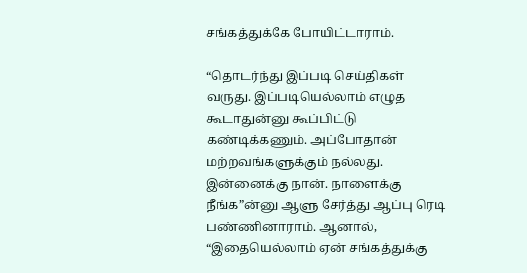சங்கத்துக்கே போயிட்டாராம்.

“தொடர்ந்து இப்படி செய்திகள் வருது. இப்படியெல்லாம் எழுத கூடாதுன்னு கூப்பிட்டு கண்டிக்கணும். அப்போதான் மற்றவங்களுக்கும் நல்லது. இன்னைக்கு நான். நாளைக்கு நீங்க”ன்னு ஆளு சேர்த்து ஆப்பு ரெடி பண்ணினாராம். ஆனால், “இதையெல்லாம் ஏன் சங்கத்துக்கு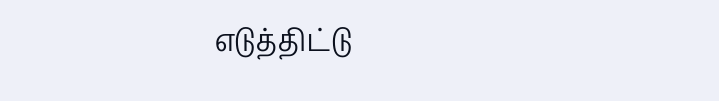எடுத்திட்டு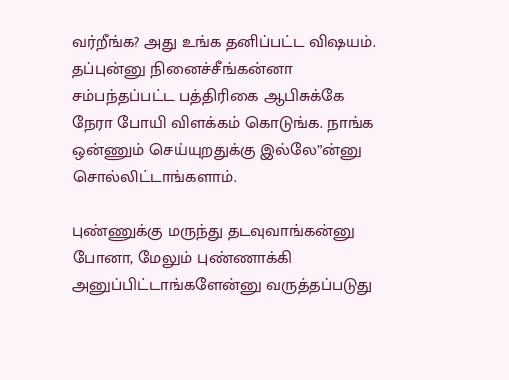வர்றீங்க? அது உங்க தனிப்பட்ட விஷயம். தப்புன்னு நினைச்சீங்கன்னா சம்பந்தப்பட்ட பத்திரிகை ஆபிசுக்கே நேரா போயி விளக்கம் கொடுங்க. நாங்க ஒன்ணும் செய்யுறதுக்கு இல்லே”ன்னு சொல்லிட்டாங்களாம்.

புண்ணுக்கு மருந்து தடவுவாங்கன்னு போனா, மேலும் புண்ணாக்கி அனுப்பிட்டாங்களேன்னு வருத்தப்படுது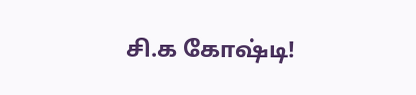சி.க கோஷ்டி!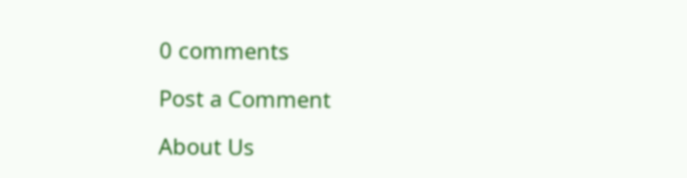0 comments

Post a Comment

About Us